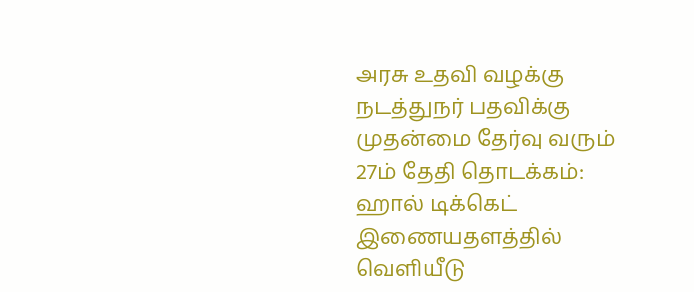அரசு உதவி வழக்கு நடத்துநர் பதவிக்கு முதன்மை தேர்வு வரும் 27ம் தேதி தொடக்கம்: ஹால் டிக்கெட் இணையதளத்தில் வெளியீடு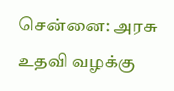சென்னை: அரசு உதவி வழக்கு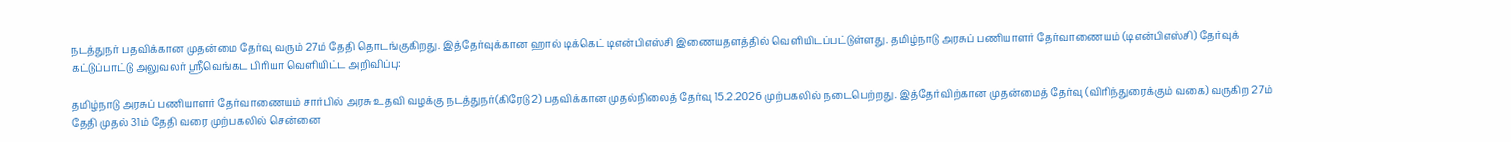நடத்துநர் பதவிக்கான முதன்மை தேர்வு வரும் 27ம் தேதி தொடங்குகிறது. இத்தேர்வுக்கான ஹால் டிக்கெட் டிஎன்பிஎஸ்சி இணையதளத்தில் வெளியிடப்பட்டுள்ளது. தமிழ்நாடு அரசுப் பணியாளர் தேர்வாணையம் (டிஎன்பிஎஸ்சி) தேர்வுக் கட்டுப்பாட்டு அலுவலர் ஸ்ரீவெங்கட பிரியா வெளியிட்ட அறிவிப்பு:

தமிழ்நாடு அரசுப் பணியாளர் தேர்வாணையம் சார்பில் அரசு உதவி வழக்கு நடத்துநர்(கிரேடு 2) பதவிக்கான முதல்நிலைத் தேர்வு 15.2.2026 முற்பகலில் நடைபெற்றது. இத்தேர்விற்கான முதன்மைத் தேர்வு (விரிந்துரைக்கும் வகை) வருகிற 27ம் தேதி முதல் 31ம் தேதி வரை முற்பகலில் சென்னை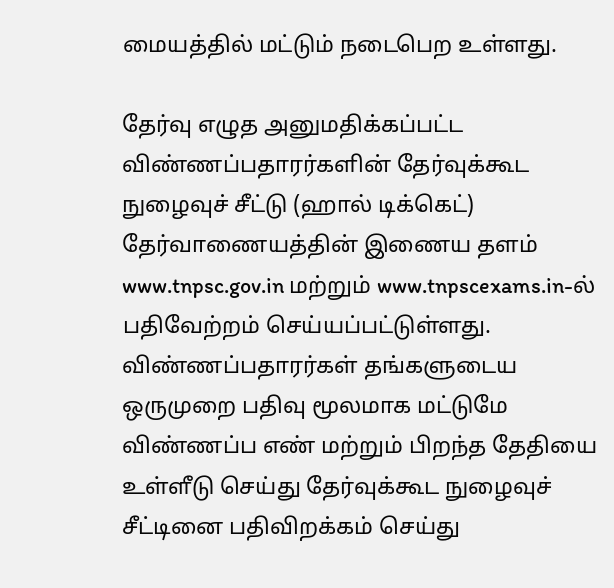மையத்தில் மட்டும் நடைபெற உள்ளது.

தேர்வு எழுத அனுமதிக்கப்பட்ட விண்ணப்பதாரர்களின் தேர்வுக்கூட நுழைவுச் சீட்டு (ஹால் டிக்கெட்) தேர்வாணையத்தின் இணைய தளம் www.tnpsc.gov.in மற்றும் www.tnpscexams.in-ல் பதிவேற்றம் செய்யப்பட்டுள்ளது. விண்ணப்பதாரர்கள் தங்களுடைய ஒருமுறை பதிவு மூலமாக மட்டுமே விண்ணப்ப எண் மற்றும் பிறந்த தேதியை உள்ளீடு செய்து தேர்வுக்கூட நுழைவுச் சீட்டினை பதிவிறக்கம் செய்து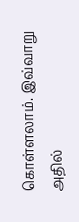கொள்ளலாம். இவ்வாறு அதில்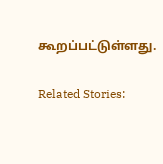கூறப்பட்டுள்ளது.

Related Stories: